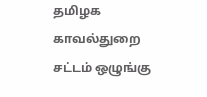தமிழக காவல்துறை சட்டம் ஒழுங்கு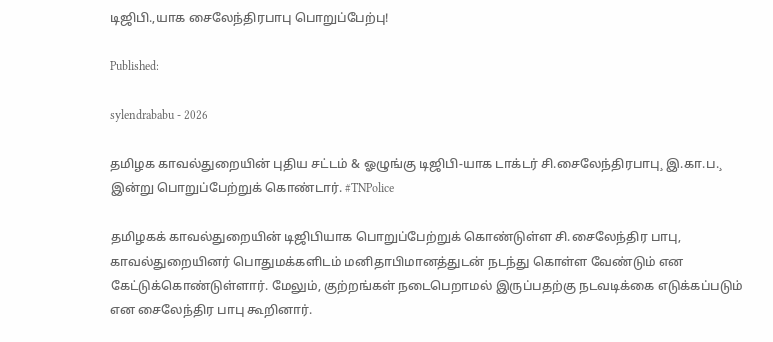டிஜிபி.,யாக சைலேந்திரபாபு பொறுப்பேற்பு!

Published:

sylendrababu - 2026

தமிழக காவல்துறையின் புதிய சட்டம் & ஓழுங்கு டிஜிபி-யாக டாக்டர் சி.சைலேந்திரபாபு¸ இ.கா.ப.¸ இன்று பொறுப்பேற்றுக் கொண்டார். #TNPolice

தமிழகக் காவல்துறையின் டிஜிபியாக பொறுப்பேற்றுக் கொண்டுள்ள சி.சைலேந்திர பாபு, காவல்துறையினர் பொதுமக்களிடம் மனிதாபிமானத்துடன் நடந்து கொள்ள வேண்டும் என கேட்டுக்கொண்டுள்ளார். மேலும், குற்றங்கள் நடைபெறாமல் இருப்பதற்கு நடவடிக்கை எடுக்கப்படும் என சைலேந்திர பாபு கூறினார்.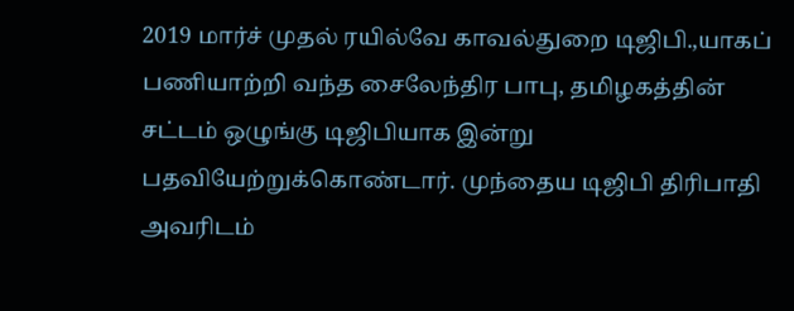2019 மார்ச் முதல் ரயில்வே காவல்துறை டிஜிபி.,யாகப் பணியாற்றி வந்த சைலேந்திர பாபு, தமிழகத்தின் சட்டம் ஒழுங்கு டிஜிபியாக இன்று பதவியேற்றுக்கொண்டார். முந்தைய டிஜிபி திரிபாதி அவரிடம்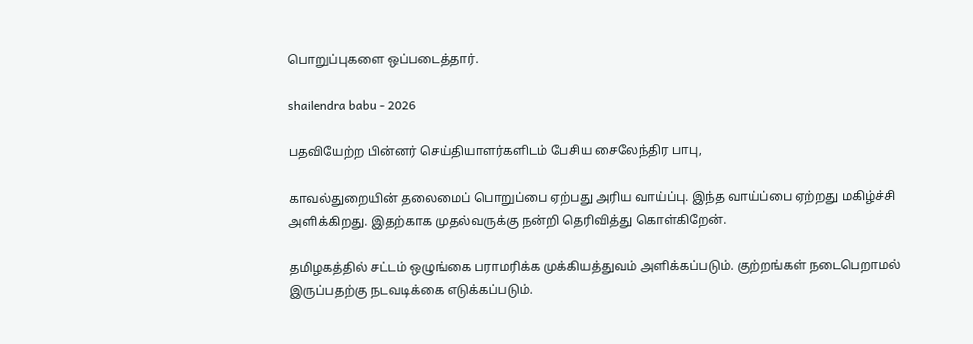பொறுப்புகளை ஒப்படைத்தார்.

shailendra babu - 2026

பதவியேற்ற பின்னர் செய்தியாளர்களிடம் பேசிய சைலேந்திர பாபு,

காவல்துறையின் தலைமைப் பொறுப்பை ஏற்பது அரிய வாய்ப்பு. இந்த வாய்ப்பை ஏற்றது மகிழ்ச்சி அளிக்கிறது. இதற்காக முதல்வருக்கு நன்றி தெரிவித்து கொள்கிறேன்.

தமிழகத்தில் சட்டம் ஒழுங்கை பராமரிக்க முக்கியத்துவம் அளிக்கப்படும். குற்றங்கள் நடைபெறாமல் இருப்பதற்கு நடவடிக்கை எடுக்கப்படும்.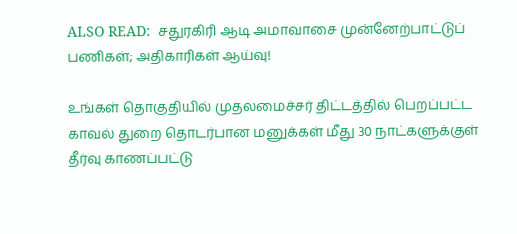ALSO READ:  சதுரகிரி ஆடி அமாவாசை முன்னேற்பாட்டுப் பணிகள்; அதிகாரிகள் ஆய்வு!

உங்கள் தொகுதியில் முதலமைச்சர் திட்டத்தில் பெறப்பட்ட காவல் துறை தொடர்பான மனுக்கள் மீது 30 நாட்களுக்குள் தீர்வு காணப்பட்டு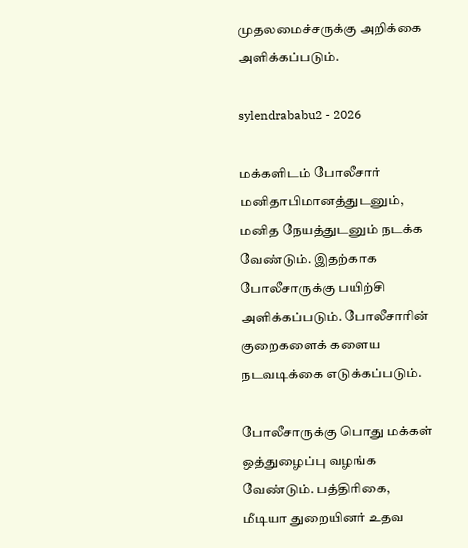முதலமைச்சருக்கு அறிக்கை அளிக்கப்படும்.

sylendrababu2 - 2026

மக்களிடம் போலீசார் மனிதாபிமானத்துடனும், மனித நேயத்துடனும் நடக்க வேண்டும். இதற்காக போலீசாருக்கு பயிற்சி அளிக்கப்படும். போலீசாரின் குறைகளைக் களைய நடவடிக்கை எடுக்கப்படும்.

போலீசாருக்கு பொது மக்கள் ஒத்துழைப்பு வழங்க வேண்டும். பத்திரிகை, மீடியா துறையினர் உதவ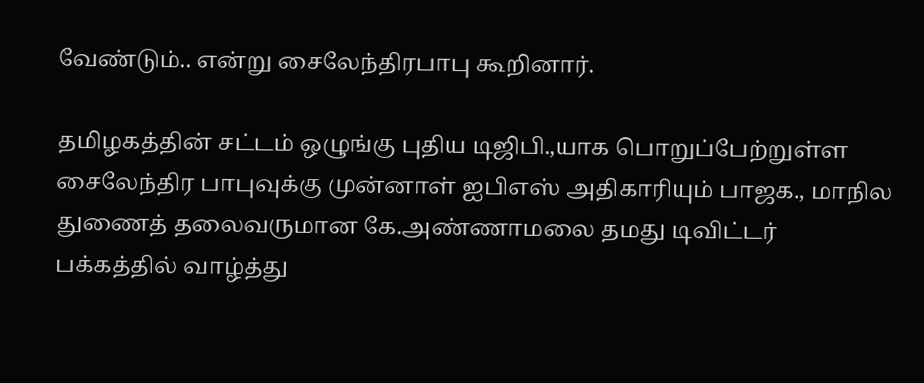வேண்டும்.. என்று சைலேந்திரபாபு கூறினார்.

தமிழகத்தின் சட்டம் ஒழுங்கு புதிய டிஜிபி.,யாக பொறுப்பேற்றுள்ள சைலேந்திர பாபுவுக்கு முன்னாள் ஐபிஎஸ் அதிகாரியும் பாஜக., மாநில துணைத் தலைவருமான கே.அண்ணாமலை தமது டிவிட்டர் பக்கத்தில் வாழ்த்து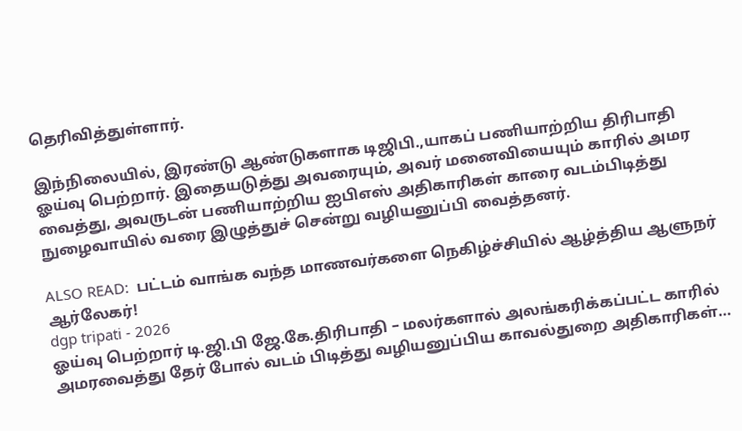தெரிவித்துள்ளார்.

இந்நிலையில், இரண்டு ஆண்டுகளாக டிஜிபி.,யாகப் பணியாற்றிய திரிபாதி ஓய்வு பெற்றார். இதையடுத்து அவரையும், அவர் மனைவியையும் காரில் அமர வைத்து, அவருடன் பணியாற்றிய ஐபிஎஸ் அதிகாரிகள் காரை வடம்பிடித்து நுழைவாயில் வரை இழுத்துச் சென்று வழியனுப்பி வைத்தனர்.

ALSO READ:  பட்டம் வாங்க வந்த மாணவர்களை நெகிழ்ச்சியில் ஆழ்த்திய ஆளுநர் ஆர்லேகர்!
dgp tripati - 2026
ஓய்வு பெற்றார் டி.ஜி.பி ஜே.கே.திரிபாதி – மலர்களால் அலங்கரிக்கப்பட்ட காரில் அமரவைத்து தேர் போல் வடம் பிடித்து வழியனுப்பிய காவல்துறை அதிகாரிகள்…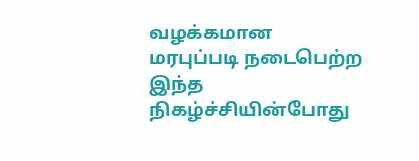வழக்கமான மரபுப்படி நடைபெற்ற இந்த நிகழ்ச்சியின்போது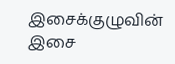இசைக்குழுவின் இசை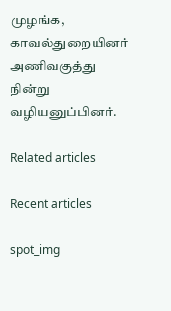முழங்க, காவல்துறையினர் அணிவகுத்து நின்று வழியனுப்பினர்.

Related articles

Recent articles

spot_img